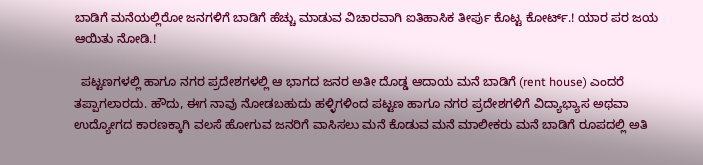ಬಾಡಿಗೆ ಮನೆಯಲ್ಲಿರೋ ಜನಗಳಿಗೆ ಬಾಡಿಗೆ ಹೆಚ್ಚು ಮಾಡುವ ವಿಚಾರವಾಗಿ ಐತಿಹಾಸಿಕ ತೀರ್ಪು ಕೊಟ್ಟ ಕೋರ್ಟ್.! ಯಾರ ಪರ ಜಯ ಆಯಿತು ನೋಡಿ.!

  ಪಟ್ಟಣಗಳಲ್ಲಿ ಹಾಗೂ ನಗರ ಪ್ರದೇಶಗಳಲ್ಲಿ ಆ ಭಾಗದ ಜನರ ಅತೀ ದೊಡ್ಡ ಆದಾಯ ಮನೆ ಬಾಡಿಗೆ (rent house) ಎಂದರೆ ತಪ್ಪಾಗಲಾರದು. ಹೌದು, ಈಗ ನಾವು ನೋಡಬಹುದು ಹಳ್ಳಿಗಳಿಂದ ಪಟ್ಟಣ ಹಾಗೂ ನಗರ ಪ್ರದೇಶಗಳಿಗೆ ವಿದ್ಯಾಭ್ಯಾಸ ಅಥವಾ ಉದ್ಯೋಗದ ಕಾರಣಕ್ಕಾಗಿ ವಲಸೆ ಹೋಗುವ ಜನರಿಗೆ ವಾಸಿಸಲು ಮನೆ ಕೊಡುವ ಮನೆ ಮಾಲೀಕರು ಮನೆ ಬಾಡಿಗೆ ರೂಪದಲ್ಲಿ ಅತಿ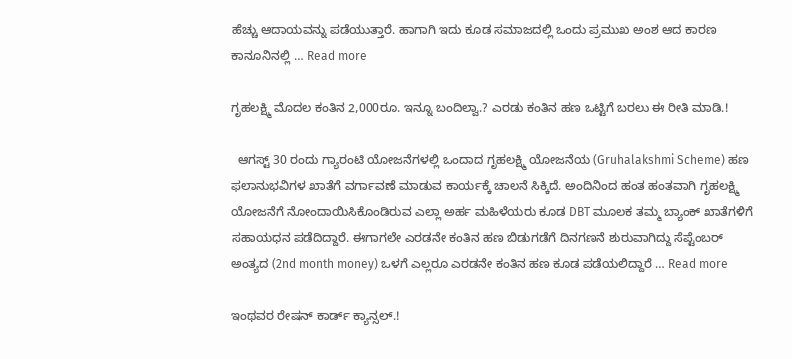ಹೆಚ್ಚು ಆದಾಯವನ್ನು ಪಡೆಯುತ್ತಾರೆ. ಹಾಗಾಗಿ ಇದು ಕೂಡ ಸಮಾಜದಲ್ಲಿ ಒಂದು ಪ್ರಮುಖ ಅಂಶ ಆದ ಕಾರಣ ಕಾನೂನಿನಲ್ಲಿ … Read more

ಗೃಹಲಕ್ಷ್ಮಿ ಮೊದಲ ಕಂತಿನ 2,000ರೂ. ಇನ್ನೂ ಬಂದಿಲ್ವಾ.? ಎರಡು ಕಂತಿನ ಹಣ ಒಟ್ಟಿಗೆ ಬರಲು ಈ ರೀತಿ ಮಾಡಿ.!

  ಆಗಸ್ಟ್ 30 ರಂದು ಗ್ಯಾರಂಟಿ ಯೋಜನೆಗಳಲ್ಲಿ ಒಂದಾದ ಗೃಹಲಕ್ಷ್ಮಿ ಯೋಜನೆಯ (Gruhalakshmi Scheme) ಹಣ ಫಲಾನುಭವಿಗಳ ಖಾತೆಗೆ ವರ್ಗಾವಣೆ ಮಾಡುವ ಕಾರ್ಯಕ್ಕೆ ಚಾಲನೆ ಸಿಕ್ಕಿದೆ. ಅಂದಿನಿಂದ ಹಂತ ಹಂತವಾಗಿ ಗೃಹಲಕ್ಷ್ಮಿ ಯೋಜನೆಗೆ ನೋಂದಾಯಿಸಿಕೊಂಡಿರುವ ಎಲ್ಲಾ ಅರ್ಹ ಮಹಿಳೆಯರು ಕೂಡ DBT ಮೂಲಕ ತಮ್ಮ ಬ್ಯಾಂಕ್ ಖಾತೆಗಳಿಗೆ ಸಹಾಯಧನ ಪಡೆದಿದ್ದಾರೆ. ಈಗಾಗಲೇ ಎರಡನೇ ಕಂತಿನ ಹಣ ಬಿಡುಗಡೆಗೆ ದಿನಗಣನೆ ಶುರುವಾಗಿದ್ದು ಸೆಪ್ಟೆಂಬರ್ ಅಂತ್ಯದ (2nd month money) ಒಳಗೆ ಎಲ್ಲರೂ ಎರಡನೇ ಕಂತಿನ ಹಣ ಕೂಡ ಪಡೆಯಲಿದ್ದಾರೆ … Read more

ಇಂಥವರ ರೇಷನ್ ಕಾರ್ಡ್ ಕ್ಯಾನ್ಸಲ್.!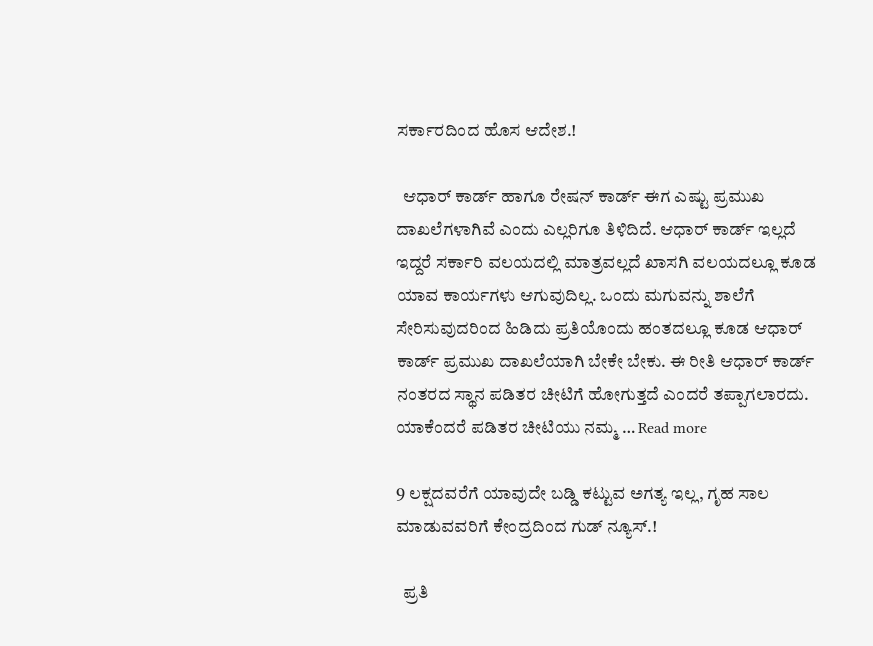ಸರ್ಕಾರದಿಂದ ಹೊಸ ಆದೇಶ.!

  ಆಧಾರ್ ಕಾರ್ಡ್ ಹಾಗೂ ರೇಷನ್ ಕಾರ್ಡ್ ಈಗ ಎಷ್ಟು ಪ್ರಮುಖ ದಾಖಲೆಗಳಾಗಿವೆ ಎಂದು ಎಲ್ಲರಿಗೂ ತಿಳಿದಿದೆ. ಆಧಾರ್ ಕಾರ್ಡ್ ಇಲ್ಲದೆ ಇದ್ದರೆ ಸರ್ಕಾರಿ ವಲಯದಲ್ಲಿ ಮಾತ್ರವಲ್ಲದೆ ಖಾಸಗಿ ವಲಯದಲ್ಲೂ ಕೂಡ ಯಾವ ಕಾರ್ಯಗಳು ಆಗುವುದಿಲ್ಲ. ಒಂದು ಮಗುವನ್ನು ಶಾಲೆಗೆ ಸೇರಿಸುವುದರಿಂದ ಹಿಡಿದು ಪ್ರತಿಯೊಂದು ಹಂತದಲ್ಲೂ ಕೂಡ ಆಧಾರ್ ಕಾರ್ಡ್ ಪ್ರಮುಖ ದಾಖಲೆಯಾಗಿ ಬೇಕೇ ಬೇಕು. ಈ ರೀತಿ ಆಧಾರ್ ಕಾರ್ಡ್ ನಂತರದ ಸ್ಥಾನ ಪಡಿತರ ಚೀಟಿಗೆ ಹೋಗುತ್ತದೆ ಎಂದರೆ ತಪ್ಪಾಗಲಾರದು. ಯಾಕೆಂದರೆ ಪಡಿತರ ಚೀಟಿಯು ನಮ್ಮ … Read more

9 ಲಕ್ಷದವರೆಗೆ ಯಾವುದೇ ಬಡ್ಡಿ ಕಟ್ಟುವ ಅಗತ್ಯ ಇಲ್ಲ, ಗೃಹ ಸಾಲ ಮಾಡುವವರಿಗೆ ಕೇಂದ್ರದಿಂದ ಗುಡ್ ನ್ಯೂಸ್.!

  ಪ್ರತಿ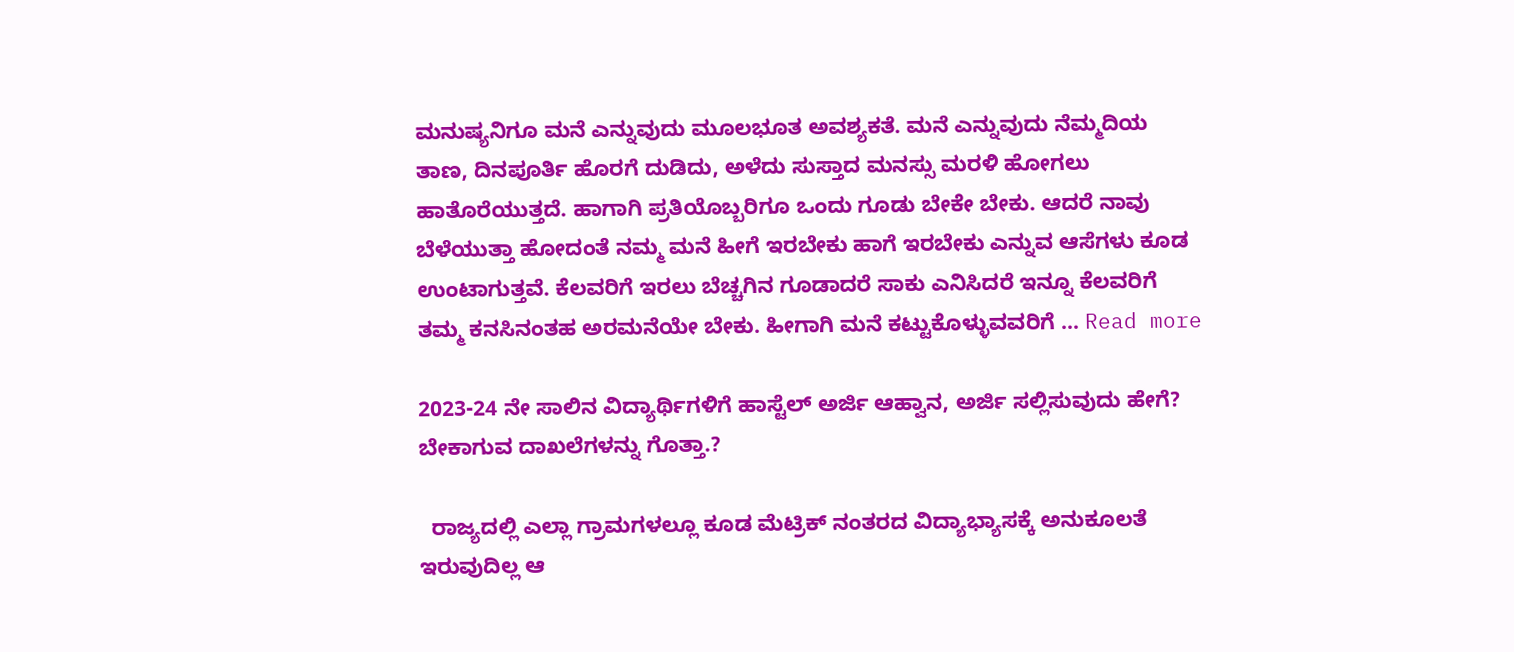ಮನುಷ್ಯನಿಗೂ ಮನೆ ಎನ್ನುವುದು ಮೂಲಭೂತ ಅವಶ್ಯಕತೆ. ಮನೆ ಎನ್ನುವುದು ನೆಮ್ಮದಿಯ ತಾಣ, ದಿನಪೂರ್ತಿ ಹೊರಗೆ ದುಡಿದು, ಅಳೆದು ಸುಸ್ತಾದ ಮನಸ್ಸು ಮರಳಿ ಹೋಗಲು ಹಾತೊರೆಯುತ್ತದೆ. ಹಾಗಾಗಿ ಪ್ರತಿಯೊಬ್ಬರಿಗೂ ಒಂದು ಗೂಡು ಬೇಕೇ ಬೇಕು. ಆದರೆ ನಾವು ಬೆಳೆಯುತ್ತಾ ಹೋದಂತೆ ನಮ್ಮ ಮನೆ ಹೀಗೆ ಇರಬೇಕು ಹಾಗೆ ಇರಬೇಕು ಎನ್ನುವ ಆಸೆಗಳು ಕೂಡ ಉಂಟಾಗುತ್ತವೆ. ಕೆಲವರಿಗೆ ಇರಲು ಬೆಚ್ಚಗಿನ ಗೂಡಾದರೆ ಸಾಕು ಎನಿಸಿದರೆ ಇನ್ನೂ ಕೆಲವರಿಗೆ ತಮ್ಮ ಕನಸಿನಂತಹ ಅರಮನೆಯೇ ಬೇಕು. ಹೀಗಾಗಿ ಮನೆ ಕಟ್ಟುಕೊಳ್ಳುವವರಿಗೆ … Read more

2023-24 ನೇ ಸಾಲಿನ ವಿದ್ಯಾರ್ಥಿಗಳಿಗೆ ಹಾಸ್ಟೆಲ್ ಅರ್ಜಿ ಆಹ್ವಾನ, ಅರ್ಜಿ ಸಲ್ಲಿಸುವುದು ಹೇಗೆ? ಬೇಕಾಗುವ ದಾಖಲೆಗಳನ್ನು ಗೊತ್ತಾ.?

  ರಾಜ್ಯದಲ್ಲಿ ಎಲ್ಲಾ ಗ್ರಾಮಗಳಲ್ಲೂ ಕೂಡ ಮೆಟ್ರಿಕ್ ನಂತರದ ವಿದ್ಯಾಭ್ಯಾಸಕ್ಕೆ ಅನುಕೂಲತೆ ಇರುವುದಿಲ್ಲ ಆ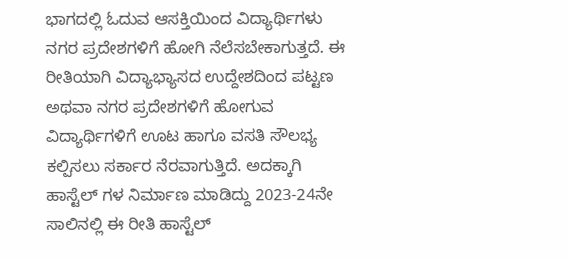ಭಾಗದಲ್ಲಿ ಓದುವ ಆಸಕ್ತಿಯಿಂದ ವಿದ್ಯಾರ್ಥಿಗಳು ನಗರ ಪ್ರದೇಶಗಳಿಗೆ ಹೋಗಿ ನೆಲೆಸಬೇಕಾಗುತ್ತದೆ. ಈ ರೀತಿಯಾಗಿ ವಿದ್ಯಾಭ್ಯಾಸದ ಉದ್ದೇಶದಿಂದ ಪಟ್ಟಣ ಅಥವಾ ನಗರ ಪ್ರದೇಶಗಳಿಗೆ ಹೋಗುವ ವಿದ್ಯಾರ್ಥಿಗಳಿಗೆ ಊಟ ಹಾಗೂ ವಸತಿ ಸೌಲಭ್ಯ ಕಲ್ಪಿಸಲು ಸರ್ಕಾರ ನೆರವಾಗುತ್ತಿದೆ. ಅದಕ್ಕಾಗಿ ಹಾಸ್ಟೆಲ್ ಗಳ ನಿರ್ಮಾಣ ಮಾಡಿದ್ದು 2023-24ನೇ ಸಾಲಿನಲ್ಲಿ ಈ ರೀತಿ ಹಾಸ್ಟೆಲ್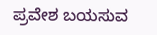ಪ್ರವೇಶ ಬಯಸುವ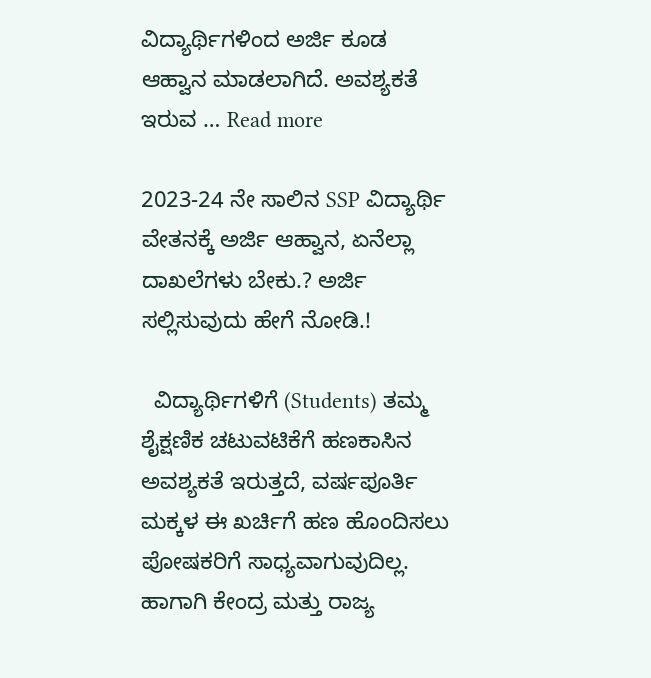ವಿದ್ಯಾರ್ಥಿಗಳಿಂದ ಅರ್ಜಿ ಕೂಡ ಆಹ್ವಾನ ಮಾಡಲಾಗಿದೆ. ಅವಶ್ಯಕತೆ ಇರುವ … Read more

2023-24 ನೇ ಸಾಲಿನ SSP ವಿದ್ಯಾರ್ಥಿ ವೇತನಕ್ಕೆ ಅರ್ಜಿ ಆಹ್ವಾನ, ಏನೆಲ್ಲಾ ದಾಖಲೆಗಳು ಬೇಕು.? ಅರ್ಜಿ ಸಲ್ಲಿಸುವುದು ಹೇಗೆ ನೋಡಿ.!

  ವಿದ್ಯಾರ್ಥಿಗಳಿಗೆ (Students) ತಮ್ಮ ಶೈಕ್ಷಣಿಕ ಚಟುವಟಿಕೆಗೆ ಹಣಕಾಸಿನ ಅವಶ್ಯಕತೆ ಇರುತ್ತದೆ, ವರ್ಷಪೂರ್ತಿ ಮಕ್ಕಳ ಈ ಖರ್ಚಿಗೆ ಹಣ ಹೊಂದಿಸಲು ಪೋಷಕರಿಗೆ ಸಾಧ್ಯವಾಗುವುದಿಲ್ಲ. ಹಾಗಾಗಿ ಕೇಂದ್ರ ಮತ್ತು ರಾಜ್ಯ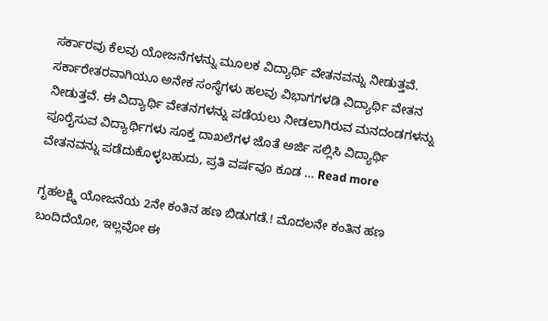ಸರ್ಕಾರವು ಕೆಲವು ಯೋಜನೆಗಳನ್ನು ಮೂಲಕ ವಿದ್ಯಾರ್ಥಿ ವೇತನವನ್ನು ನೀಡುತ್ತವೆ. ಸರ್ಕಾರೇತರವಾಗಿಯೂ ಅನೇಕ ಸಂಸ್ಥೆಗಳು ಹಲವು ವಿಭಾಗಗಳಡಿ ವಿದ್ಯಾರ್ಥಿ ವೇತನ ನೀಡುತ್ತವೆ. ಈ ವಿದ್ಯಾರ್ಥಿ ವೇತನಗಳನ್ನು ಪಡೆಯಲು ನೀಡಲಾಗಿರುವ ಮನದಂಡಗಳನ್ನು ಪೂರೈಸುವ ವಿದ್ಯಾರ್ಥಿಗಳು ಸೂಕ್ತ ದಾಖಲೆಗಳ ಜೊತೆ ಅರ್ಜಿ ಸಲ್ಲಿಸಿ ವಿದ್ಯಾರ್ಥಿ ವೇತನವನ್ನು ಪಡೆದುಕೊಳ್ಳಬಹುದು, ಪ್ರತಿ ವರ್ಷವೂ ಕೂಡ … Read more

ಗೃಹಲಕ್ಷ್ಮಿ ಯೋಜನೆಯ 2ನೇ ಕಂತಿನ ಹಣ ಬಿಡುಗಡೆ.! ಮೊದಲನೇ ಕಂತಿನ ಹಣ ಬಂದಿದೆಯೋ, ಇಲ್ಲವೋ ಈ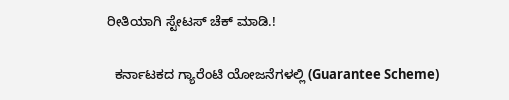ರೀತಿಯಾಗಿ ಸ್ಟೇಟಸ್ ಚೆಕ್ ಮಾಡಿ.!

  ಕರ್ನಾಟಕದ ಗ್ಯಾರೆಂಟಿ ಯೋಜನೆಗಳಲ್ಲಿ (Guarantee Scheme)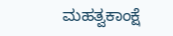ಮಹತ್ವಕಾಂಕ್ಷೆ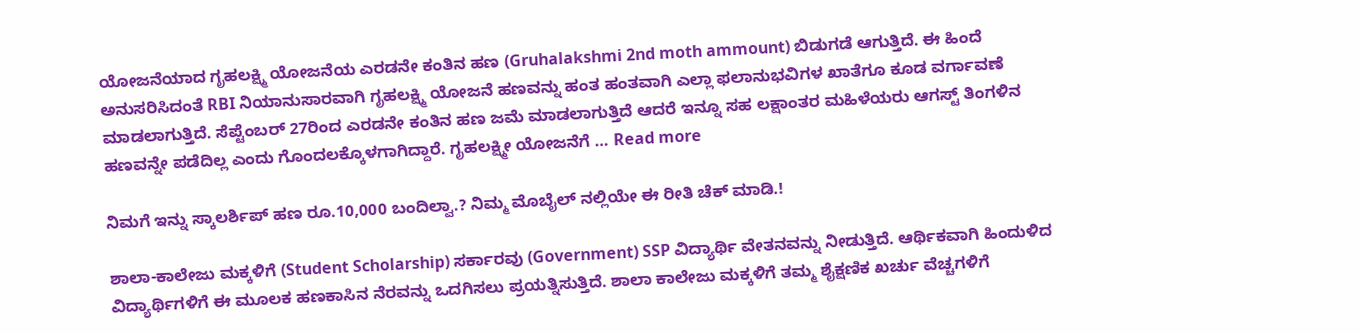ಯೋಜನೆಯಾದ ಗೃಹಲಕ್ಷ್ಮಿ ಯೋಜನೆಯ ಎರಡನೇ ಕಂತಿನ ಹಣ (Gruhalakshmi 2nd moth ammount) ಬಿಡುಗಡೆ ಆಗುತ್ತಿದೆ. ಈ ಹಿಂದೆ ಅನುಸರಿಸಿದಂತೆ RBI ನಿಯಾನುಸಾರವಾಗಿ ಗೃಹಲಕ್ಷ್ಮಿ ಯೋಜನೆ ಹಣವನ್ನು ಹಂತ ಹಂತವಾಗಿ ಎಲ್ಲಾ ಫಲಾನುಭವಿಗಳ ಖಾತೆಗೂ ಕೂಡ ವರ್ಗಾವಣೆ ಮಾಡಲಾಗುತ್ತಿದೆ. ಸೆಪ್ಟೆಂಬರ್ 27ರಿಂದ ಎರಡನೇ ಕಂತಿನ ಹಣ ಜಮೆ ಮಾಡಲಾಗುತ್ತಿದೆ ಆದರೆ ಇನ್ನೂ ಸಹ ಲಕ್ಷಾಂತರ ಮಹಿಳೆಯರು ಆಗಸ್ಟ್ ತಿಂಗಳಿನ ಹಣವನ್ನೇ ಪಡೆದಿಲ್ಲ ಎಂದು ಗೊಂದಲಕ್ಕೊಳಗಾಗಿದ್ದಾರೆ. ಗೃಹಲಕ್ಷ್ಮೀ ಯೋಜನೆಗೆ … Read more

ನಿಮಗೆ ಇನ್ನು ಸ್ಕಾಲರ್ಶಿಪ್ ಹಣ ರೂ.10,000 ಬಂದಿಲ್ವಾ.? ನಿಮ್ಮ ಮೊಬೈಲ್ ನಲ್ಲಿಯೇ ಈ ರೀತಿ ಚೆಕ್ ಮಾಡಿ.!

ಶಾಲಾ-ಕಾಲೇಜು ಮಕ್ಕಳಿಗೆ (Student Scholarship) ಸರ್ಕಾರವು (Government) SSP ವಿದ್ಯಾರ್ಥಿ ವೇತನವನ್ನು ನೀಡುತ್ತಿದೆ. ಆರ್ಥಿಕವಾಗಿ ಹಿಂದುಳಿದ ವಿದ್ಯಾರ್ಥಿಗಳಿಗೆ ಈ ಮೂಲಕ ಹಣಕಾಸಿನ ನೆರವನ್ನು ಒದಗಿಸಲು ಪ್ರಯತ್ನಿಸುತ್ತಿದೆ. ಶಾಲಾ ಕಾಲೇಜು ಮಕ್ಕಳಿಗೆ ತಮ್ಮ ಶೈಕ್ಷಣಿಕ ಖರ್ಚು ವೆಚ್ಚಗಳಿಗೆ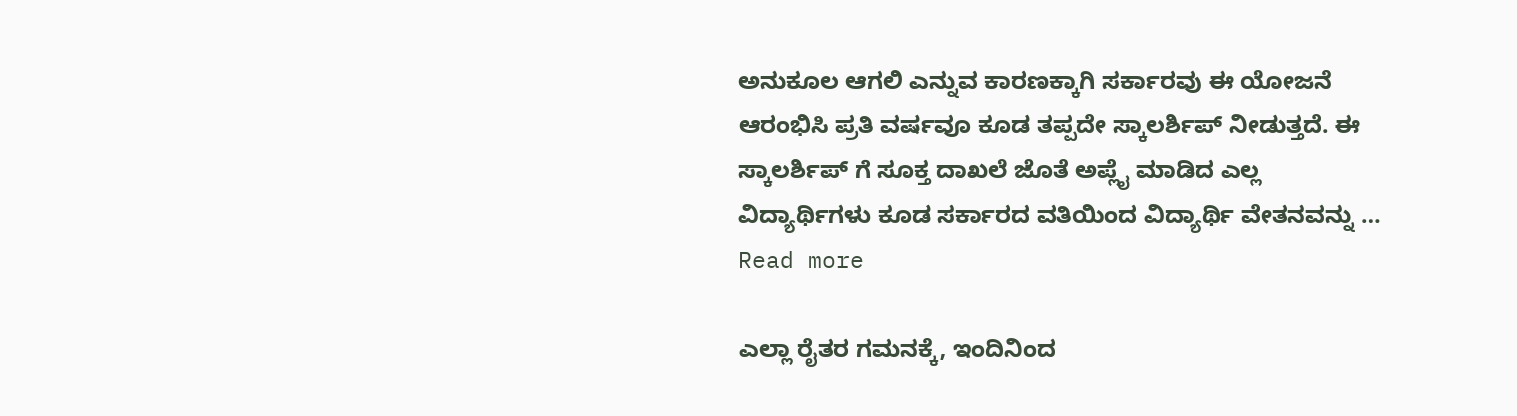ಅನುಕೂಲ ಆಗಲಿ ಎನ್ನುವ ಕಾರಣಕ್ಕಾಗಿ ಸರ್ಕಾರವು ಈ ಯೋಜನೆ ಆರಂಭಿಸಿ ಪ್ರತಿ ವರ್ಷವೂ ಕೂಡ ತಪ್ಪದೇ ಸ್ಕಾಲರ್ಶಿಪ್ ನೀಡುತ್ತದೆ. ಈ ಸ್ಕಾಲರ್ಶಿಪ್ ಗೆ ಸೂಕ್ತ ದಾಖಲೆ ಜೊತೆ ಅಪ್ಲೈ ಮಾಡಿದ ಎಲ್ಲ ವಿದ್ಯಾರ್ಥಿಗಳು ಕೂಡ ಸರ್ಕಾರದ ವತಿಯಿಂದ ವಿದ್ಯಾರ್ಥಿ ವೇತನವನ್ನು … Read more

ಎಲ್ಲಾ ರೈತರ ಗಮನಕ್ಕೆ, ಇಂದಿನಿಂದ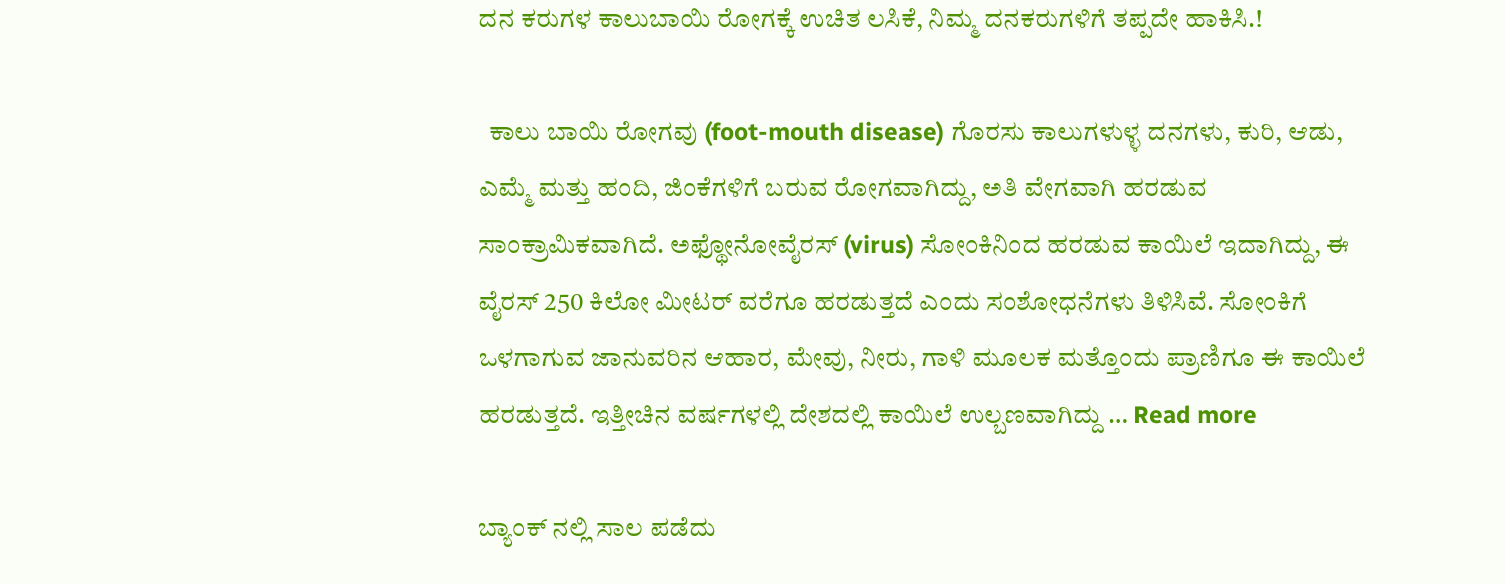ದನ ಕರುಗಳ ಕಾಲುಬಾಯಿ ರೋಗಕ್ಕೆ ಉಚಿತ ಲಸಿಕೆ, ನಿಮ್ಮ ದನಕರುಗಳಿಗೆ ತಪ್ಪದೇ ಹಾಕಿಸಿ.!

  ಕಾಲು ಬಾಯಿ ರೋಗವು (foot-mouth disease) ಗೊರಸು ಕಾಲುಗಳುಳ್ಳ ದನಗಳು, ಕುರಿ, ಆಡು, ಎಮ್ಮೆ ಮತ್ತು ಹಂದಿ, ಜಿಂಕೆಗಳಿಗೆ ಬರುವ ರೋಗವಾಗಿದ್ದು, ಅತಿ ವೇಗವಾಗಿ ಹರಡುವ ಸಾಂಕ್ರಾಮಿಕವಾಗಿದೆ. ಅಫ್ಥೋನೋವೈರಸ್ (virus) ಸೋಂಕಿನಿಂದ ಹರಡುವ ಕಾಯಿಲೆ ಇದಾಗಿದ್ದು, ಈ ವೈರಸ್ 250 ಕಿಲೋ ಮೀಟರ್ ವರೆಗೂ ಹರಡುತ್ತದೆ ಎಂದು ಸಂಶೋಧನೆಗಳು ತಿಳಿಸಿವೆ. ಸೋಂಕಿಗೆ ಒಳಗಾಗುವ ಜಾನುವರಿನ ಆಹಾರ, ಮೇವು, ನೀರು, ಗಾಳಿ ಮೂಲಕ ಮತ್ತೊಂದು ಪ್ರಾಣಿಗೂ ಈ ಕಾಯಿಲೆ ಹರಡುತ್ತದೆ. ಇತ್ತೀಚಿನ ವರ್ಷಗಳಲ್ಲಿ ದೇಶದಲ್ಲಿ ಕಾಯಿಲೆ ಉಲ್ಬಣವಾಗಿದ್ದು … Read more

ಬ್ಯಾಂಕ್ ನಲ್ಲಿ ಸಾಲ ಪಡೆದು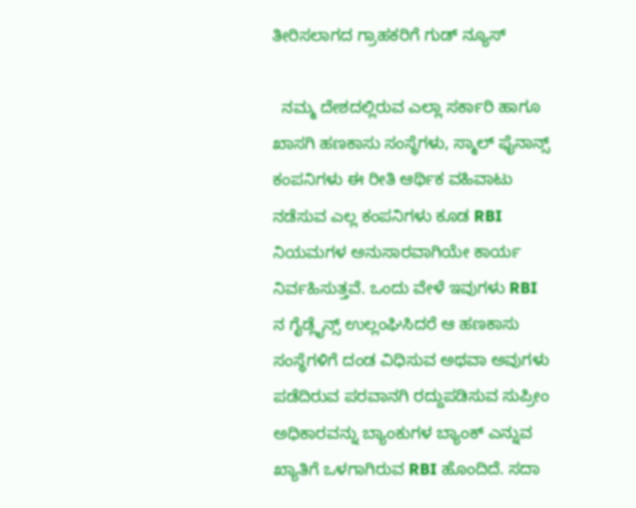ತೀರಿಸಲಾಗದ ಗ್ರಾಹಕರಿಗೆ ಗುಡ್ ನ್ಯೂಸ್

  ನಮ್ಮ ದೇಶದಲ್ಲಿರುವ ಎಲ್ಲಾ ಸರ್ಕಾರಿ ಹಾಗೂ ಖಾಸಗಿ ಹಣಕಾಸು ಸಂಸ್ಥೆಗಳು, ಸ್ಮಾಲ್ ಫೈನಾನ್ಸ್ ಕಂಪನಿಗಳು ಈ ರೀತಿ ಆರ್ಥಿಕ ವಹಿವಾಟು ನಡೆಸುವ ಎಲ್ಲ ಕಂಪನಿಗಳು ಕೂಡ RBI ನಿಯಮಗಳ ಅನುಸಾರವಾಗಿಯೇ ಕಾರ್ಯ ನಿರ್ವಹಿಸುತ್ತವೆ. ಒಂದು ವೇಳೆ ಇವುಗಳು RBI ನ ಗೈಡ್ಲೈನ್ಸ್ ಉಲ್ಲಂಘಿಸಿದರೆ ಆ ಹಣಕಾಸು ಸಂಸ್ಥೆಗಳಿಗೆ ದಂಡ ವಿಧಿಸುವ ಅಥವಾ ಅವುಗಳು ಪಡೆದಿರುವ ಪರವಾನಗಿ ರದ್ದುಪಡಿಸುವ ಸುಪ್ರೀಂ ಅಧಿಕಾರವನ್ನು ಬ್ಯಾಂಕುಗಳ ಬ್ಯಾಂಕ್ ಎನ್ನುವ ಖ್ಯಾತಿಗೆ ಒಳಗಾಗಿರುವ RBI ಹೊಂದಿದೆ. ಸದಾ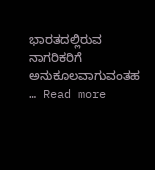ಭಾರತದಲ್ಲಿರುವ ನಾಗರಿಕರಿಗೆ ಅನುಕೂಲವಾಗುವಂತಹ … Read more